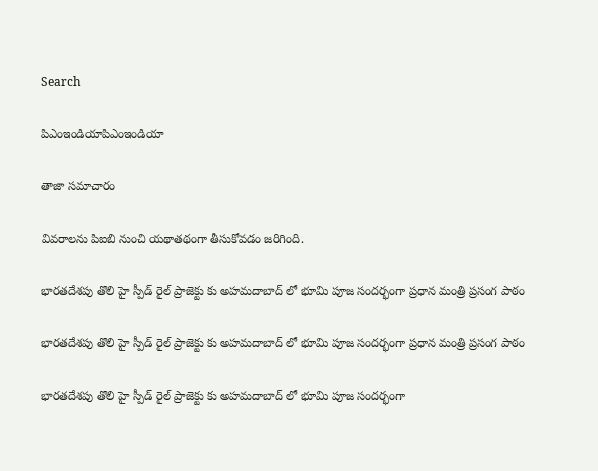Search

పిఎంఇండియాపిఎంఇండియా

తాజా స‌మాచారం

వివరాలను పిఐబి నుంచి యథాతథంగా తీసుకోవడం జరిగింది.

భార‌త‌దేశ‌పు తొలి హై స్పీడ్ రైల్ ప్రాజెక్టు కు అహమదాబాద్‌ లో భూమి పూజ సంద‌ర్భంగా ప్ర‌ధాన‌ మంత్రి ప్రసంగ పాఠం

భార‌త‌దేశ‌పు తొలి హై స్పీడ్ రైల్ ప్రాజెక్టు కు అహమదాబాద్‌ లో భూమి పూజ సంద‌ర్భంగా ప్ర‌ధాన‌ మంత్రి ప్రసంగ పాఠం

భార‌త‌దేశ‌పు తొలి హై స్పీడ్ రైల్ ప్రాజెక్టు కు అహమదాబాద్‌ లో భూమి పూజ సంద‌ర్భంగా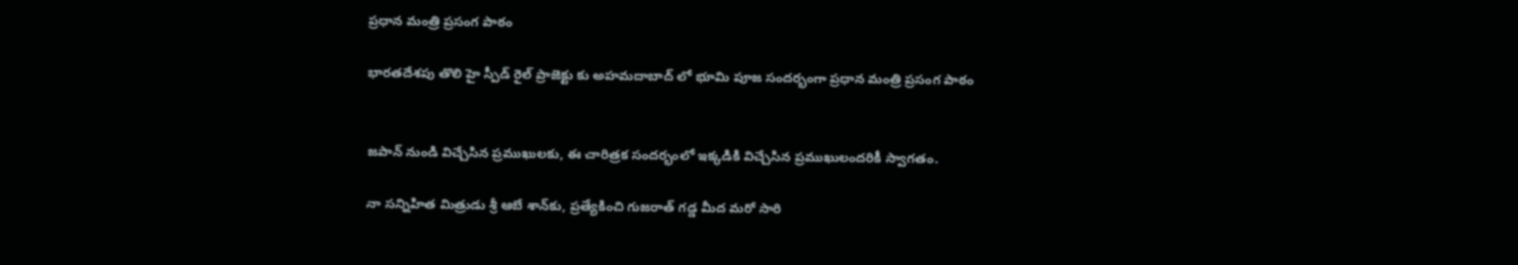ప్ర‌ధాన‌ మంత్రి ప్రసంగ పాఠం

భార‌త‌దేశ‌పు తొలి హై స్పీడ్ రైల్ ప్రాజెక్టు కు అహమదాబాద్‌ లో భూమి పూజ సంద‌ర్భంగా ప్ర‌ధాన‌ మంత్రి ప్రసంగ పాఠం


జ‌పాన్ నుండి విచ్చేసిన ప్ర‌ముఖుల‌కు, ఈ చారిత్ర‌క సంద‌ర్భంలో ఇక్క‌డికి విచ్చేసిన ప్ర‌ముఖులంద‌రికీ స్వాగ‌తం.

నా స‌న్నిహిత మిత్రుడు శ్రీ ఆబే శాన్‌కు, ప్ర‌త్యేకించి గుజ‌రాత్ గ‌డ్డ‌ మీద మ‌రో సారి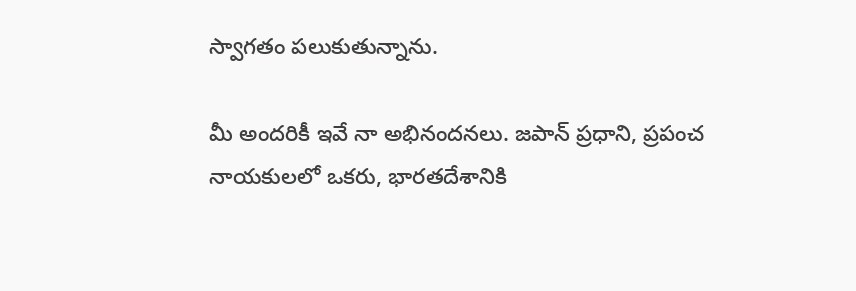స్వాగ‌తం ప‌లుకుతున్నాను.

మీ అంద‌రికీ ఇవే నా అభినంద‌నలు. జ‌పాన్ ప్ర‌ధాని, ప్ర‌పంచ నాయ‌కుల‌లో ఒక‌రు, భార‌తదేశానికి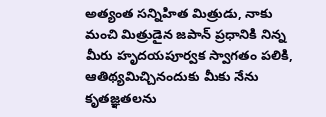అత్యంత స‌న్నిహిత మిత్రుడు, నాకు మంచి మిత్రుడైన‌ జ‌పాన్ ప్ర‌ధానికి నిన్న మీరు హృద‌య‌పూర్వ‌క స్వాగ‌తం ప‌లికి, ఆతిథ్యమిచ్చినందుకు మీకు నేను కృత‌జ్ఞ‌త‌లను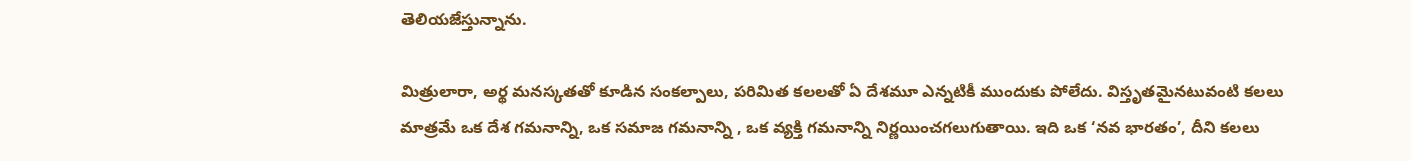తెలియ‌జేస్తున్నాను.

మిత్రులారా, అర్థ మ‌న‌స్కత‌తో కూడిన సంక‌ల్పాలు, ప‌రిమిత క‌ల‌ల‌తో ఏ దేశ‌మూ ఎన్న‌టికీ ముందుకు పోలేదు. విస్తృత‌మైనటువంటి క‌ల‌లు మాత్ర‌మే ఒక దేశ గ‌మ‌నాన్ని, ఒక స‌మాజ గ‌మ‌నాన్ని , ఒక వ్య‌క్తి గ‌మ‌నాన్ని నిర్ణ‌యించ‌గ‌లుగుతాయి. ఇది ఒక ‘న‌వ భార‌తం’, దీని క‌ల‌లు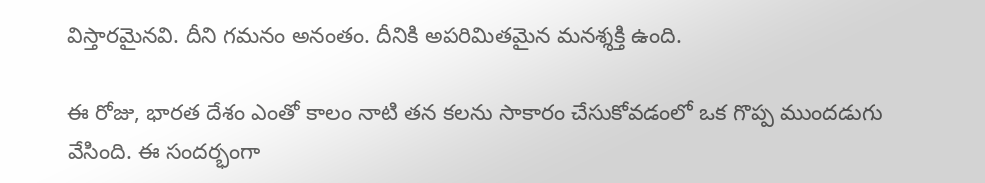విస్తార‌మైన‌వి. దీని గ‌మ‌నం అనంతం. దీనికి అప‌రిమిత‌మైన మనశ్శక్తి ఉంది.

ఈ రోజు, భార‌త దేశం ఎంతో కాలం నాటి త‌న క‌ల‌ను సాకారం చేసుకోవ‌డంలో ఒక గొప్ప ముంద‌డుగు వేసింది. ఈ సంద‌ర్భంగా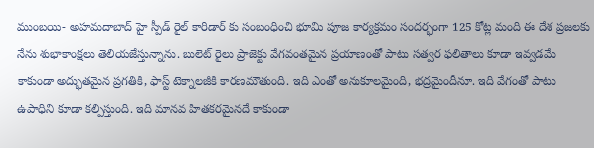ముంబయి- అహమదాబాద్ హై స్పీడ్ రైల్ కారిడార్ కు సంబంధించి భూమి పూజ కార్య‌క్ర‌మం సంద‌ర్భంగా 125 కోట్ల మంది ఈ దేశ ప్ర‌జ‌ల‌కు నేను శుభాకాంక్ష‌లు తెలియ‌జేస్తున్నాను. బులెట్ రైలు ప్రాజెక్టు వేగ‌వంతమైన ప్ర‌యాణంతో పాటు స‌త్వ‌ర ఫ‌లితాలు కూడా ఇవ్వ‌డ‌మే కాకుండా అద్భుత‌మైన ప్ర‌గ‌తికి, ఫాస్ట్ టెక్నాల‌జీకి కార‌ణ‌మౌతుంది. ఇది ఎంతో అనుకూల‌మైంది, భ‌ద్ర‌మైందీనూ. ఇది వేగంతో పాటు ఉపాధిని కూడా క‌ల్పిస్తుంది. ఇది మాన‌వ హిత‌క‌ర‌మైన‌దే కాకుండా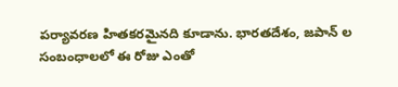ప‌ర్యావ‌ర‌ణ హిత‌క‌ర‌మైన‌ది కూడాను. భార‌తదేశం, జ‌పాన్ ల సంబంధాల‌లో ఈ రోజు ఎంతో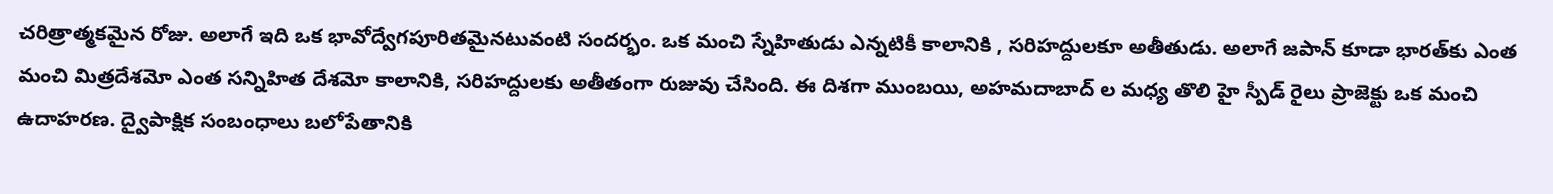చ‌రిత్రాత్మ‌క‌మైన రోజు. అలాగే ఇది ఒక భావోద్వేగ‌పూరితమైనటువంటి సంద‌ర్భం. ఒక మంచి స్నేహితుడు ఎన్న‌టికీ కాలానికి , స‌రిహ‌ద్దుల‌కూ అతీతుడు. అలాగే జ‌పాన్ కూడా భార‌త్‌కు ఎంత మంచి మిత్ర‌దేశ‌మో ఎంత స‌న్నిహిత దేశ‌మో కాలానికి, స‌రిహ‌ద్దుల‌కు అతీతంగా రుజువు చేసింది. ఈ దిశ‌గా ముంబయి, అహమదాబాద్ ల మ‌ధ్య తొలి హై స్పీడ్ రైలు ప్రాజెక్టు ఒక మంచి ఉదాహ‌ర‌ణ‌. ద్వైపాక్షిక సంబంధాలు బ‌లోపేతానికి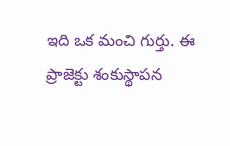ఇది ఒక మంచి గుర్తు. ఈ ప్రాజెక్టు శంకుస్థాప‌న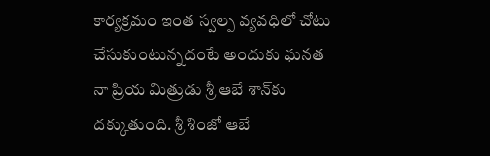కార్య‌క్ర‌మం ఇంత స్వ‌ల్ప వ్య‌వ‌ధిలో చోటు చేసుకుంటున్న‌దంటే అందుకు ఘ‌న‌త నా ప్రియ మిత్రుడు శ్రీ ఆబే శాన్‌కు ద‌క్కుతుంది. శ్రీ శింజో ఆబే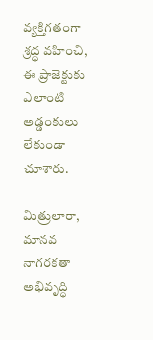వ్య‌క్తిగ‌తంగా శ్ర‌ద్ధ వహించి, ఈ ప్రాజెక్టుకు ఎలాంటి అడ్డంకులు లేకుండా చూశారు.

మిత్రులారా, మానవ నాగ‌రక‌తా అభివృద్ధి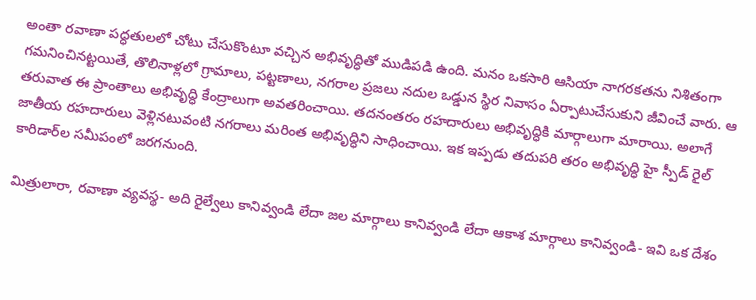అంతా ర‌వాణా ప‌ద్ధ‌తుల‌లో చోటు చేసుకొంటూ వ‌చ్చిన అభివృద్ధితో ముడిప‌డి ఉంది. మ‌నం ఒక‌సారి ఆసియా నాగ‌రక‌త‌ను నిశితంగా గ‌మ‌నించిన‌ట్ట‌యితే, తొలినాళ్ల‌లో గ్రామాలు, ప‌ట్ట‌ణాలు, న‌గ‌రాల ప్ర‌జ‌లు న‌దుల ఒడ్డున స్థిర నివాసం ఏర్పాటుచేసుకుని జీవించే వారు. ఆ త‌రువాత ఈ ప్రాంతాలు అభివృద్ధి కేంద్రాలుగా అవ‌త‌రించాయి. తదనంతరం రహదారులు అభివృద్ధికి మార్గాలుగా మారాయి. అలాగే జాతీయ ర‌హ‌దారులు వెళ్లినటువంటి న‌గ‌రాలు మ‌రింత అభివృద్ధిని సాధించాయి. ఇక ఇప్ప‌డు త‌దుప‌రి త‌రం అభివృద్ధి హై స్పీడ్ రైల్ కారిడార్‌ల స‌మీపంలో జ‌ర‌గ‌నుంది.

మిత్రులారా, ర‌వాణా వ్య‌వ‌స్థ- అది రైల్వేలు కానివ్వండి లేదా జ‌ల‌ మార్గాలు కానివ్వండి లేదా ఆకాశ మార్గాలు కానివ్వండి- ఇవి ఒక దేశం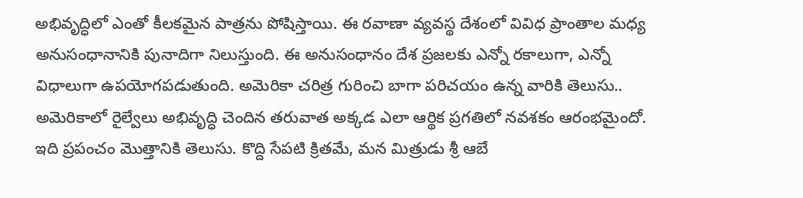అభివృద్ధిలో ఎంతో కీల‌క‌మైన పాత్రను పోషిస్తాయి. ఈ ర‌వాణా వ్య‌వ‌స్థ దేశంలో వివిధ ప్రాంతాల మ‌ధ్య అనుసంధానానికి పునాదిగా నిలుస్తుంది. ఈ అనుసంధాన‌ం దేశ ప్ర‌జ‌ల‌కు ఎన్నో ర‌కాలుగా, ఎన్నో విధాలుగా ఉప‌యోగ‌ప‌డుతుంది. అమెరికా చ‌రిత్ర గురించి బాగా ప‌రిచ‌యం ఉన్న వారికి తెలుసు.. అమెరికాలో రైల్వేలు అభివృద్ధి చెందిన త‌రువాత అక్క‌డ ఎలా ఆర్థిక ప్ర‌గ‌తిలో న‌వ‌శ‌కం ఆరంభ‌మైందో. ఇది ప్ర‌పంచం మొత్తానికి తెలుసు. కొద్ది సేప‌టి క్రిత‌మే, మ‌న మిత్రుడు శ్రీ ఆబే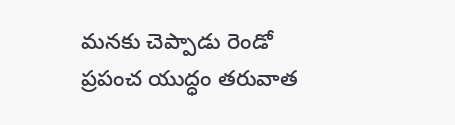మ‌న‌కు చెప్పాడు రెండో ప్ర‌పంచ యుద్ధం త‌రువాత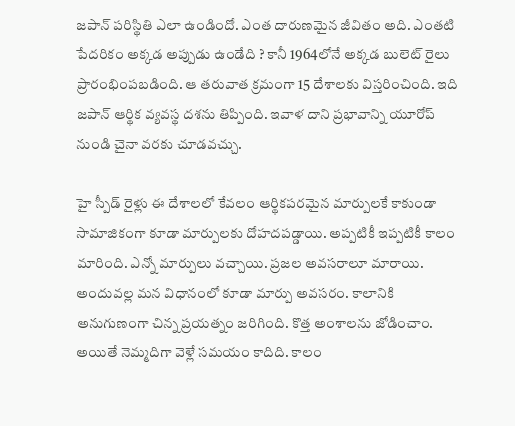జ‌పాన్ ప‌రిస్థితి ఎలా ఉండిందో. ఎంత దారుణ‌మైన జీవితం అది. ఎంత‌టి పేద‌రికం అక్క‌డ అప్పుడు ఉండేది ? కానీ 1964లోనే అక్క‌డ బులెట్ రైలు ప్రారంభింప‌బ‌డింది. ఆ త‌రువాత క్రమంగా 15 దేశాల‌కు విస్త‌రించింది. ఇది జ‌పాన్ ఆర్థిక వ్య‌వ‌స్థ ద‌శను తిప్పింది. ఇవాళ దాని ప్ర‌భావాన్ని యూరోప్ నుండి చైనా వ‌ర‌కు చూడ‌వ‌చ్చు.

హై స్పీడ్ రైళ్లు ఈ దేశాల‌లో కేవలం ఆర్థికప‌ర‌మైన మార్పుల‌కే కాకుండా సామాజికంగా కూడా మార్పుల‌కు దోహ‌ద‌ప‌డ్డాయి. అప్ప‌టికీ ఇప్ప‌టికీ కాలం మారింది. ఎన్నో మార్పులు వ‌చ్చాయి. ప్ర‌జ‌ల అవ‌స‌రాలూ మారాయి. అందువ‌ల్ల మ‌న విధానంలో కూడా మార్పు అవ‌స‌రం. కాలానికి అనుగుణంగా చిన్న ప్ర‌య‌త్నం జ‌రిగింది. కొత్త అంశాలను జోడించాం. అయితే నెమ్మ‌దిగా వెళ్లే స‌మ‌యం కాదిది. కాలం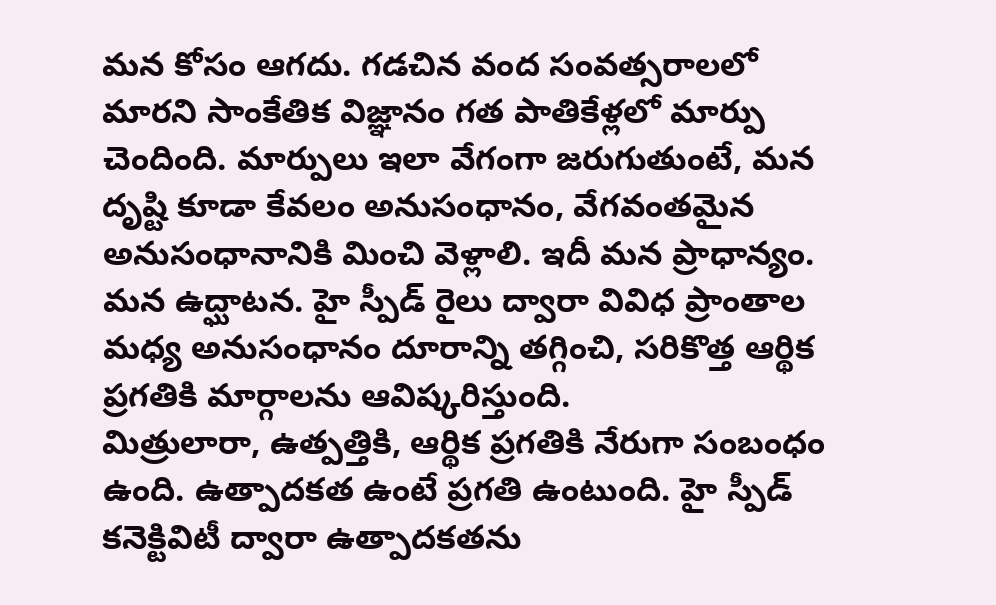మ‌న‌ కోసం ఆగ‌దు. గ‌డ‌చిన వంద సంవ‌త్స‌రాల‌లో మార‌ని సాంకేతిక విజ్ఞానం గ‌త పాతికేళ్ల‌లో మార్పు చెందింది. మార్పులు ఇలా వేగంగా జ‌రుగుతుంటే, మ‌న దృష్టి కూడా కేవలం అనుసంధానం, వేగ‌వంత‌మైన అనుసంధానానికి మించి వెళ్లాలి. ఇదీ మ‌న ప్రాధాన్య‌ం. మ‌న ఉద్ఘాట‌న‌. హై స్ప‌ీడ్ రైలు ద్వారా వివిధ ప్రాంతాల మ‌ధ్య అనుసంధానం దూరాన్ని తగ్గించి, స‌రికొత్త ఆర్థిక ప్ర‌గ‌తికి మార్గాల‌ను ఆవిష్క‌రిస్తుంది.
మిత్రులారా, ఉత్ప‌త్తికి, ఆర్థిక ప్ర‌గ‌తికి నేరుగా సంబంధం ఉంది. ఉత్పాద‌క‌త ఉంటే ప్ర‌గ‌తి ఉంటుంది. హై స్పీడ్ క‌నెక్టివిటీ ద్వారా ఉత్పాద‌క‌తను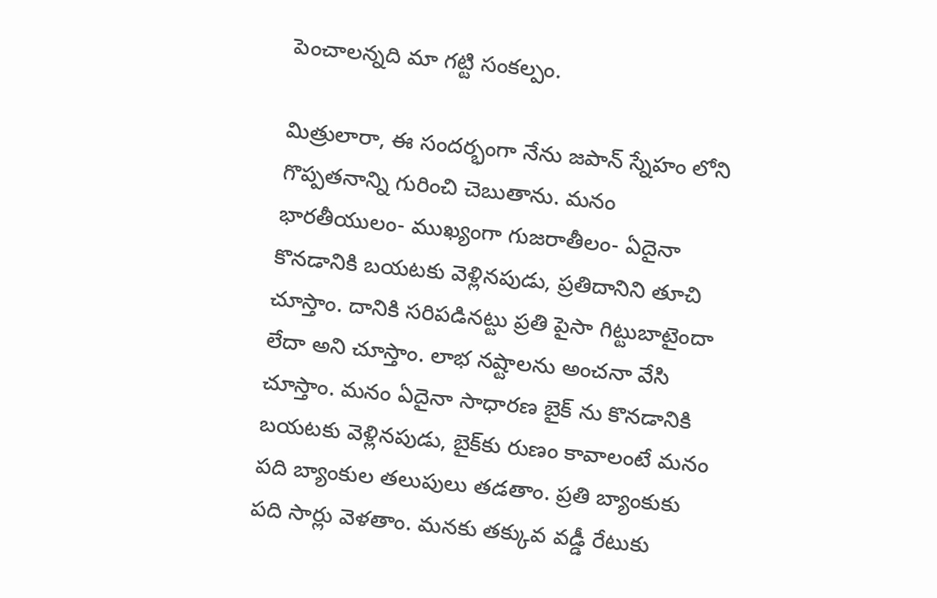పెంచాల‌న్న‌ది మా గ‌ట్టి సంక‌ల్పం.

మిత్రులారా, ఈ సంద‌ర్భంగా నేను జ‌పాన్ స్నేహం లోని గొప్ప‌త‌నాన్ని గురించి చెబుతాను. మ‌నం భార‌తీయులం- ముఖ్యంగా గుజ‌రాతీలం- ఏదైనా కొన‌డానికి బ‌య‌ట‌కు వెళ్లిన‌పుడు, ప్ర‌తిదానిని తూచి చూస్తాం. దానికి స‌రిప‌డిన‌ట్టు ప్ర‌తి పైసా గిట్టుబాటైందా లేదా అని చూస్తాం. లాభ‌ న‌ష్టాల‌ను అంచ‌నా వేసి చూస్తాం. మ‌నం ఏదైనా సాధార‌ణ బైక్ ను కొన‌డానికి బ‌య‌ట‌కు వెళ్లిన‌పుడు, బైక్‌కు రుణం కావాలంటే మ‌నం ప‌ది బ్యాంకుల త‌లుపులు త‌డ‌తాం. ప్ర‌తి బ్యాంకుకు ప‌ది సార్లు వెళ‌తాం. మ‌న‌కు త‌క్కువ వ‌డ్డీ రేటుకు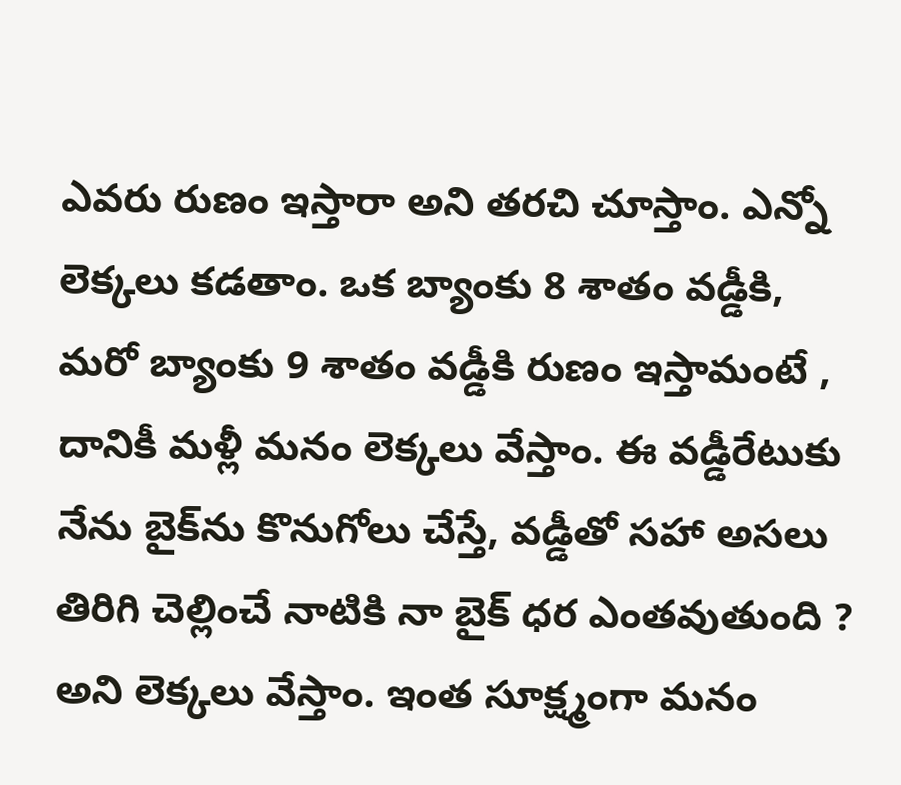ఎవ‌రు రుణం ఇస్తారా అని త‌ర‌చి చూస్తాం. ఎన్నో లెక్క‌లు క‌డ‌తాం. ఒక బ్యాంకు 8 శాతం వ‌డ్డీకి, మ‌రో బ్యాంకు 9 శాతం వ‌డ్డీకి రుణం ఇస్తామంటే , దానికీ మ‌ళ్లీ మనం లెక్క‌లు వేస్తాం. ఈ వ‌డ్డీరేటుకు నేను బైక్‌ను కొనుగోలు చేస్తే, వ‌డ్డీతో స‌హా అస‌లు తిరిగి చెల్లించే నాటికి నా బైక్ ధ‌ర ఎంత‌వుతుంది ? అని లెక్క‌లు వేస్తాం. ఇంత సూక్ష్మంగా మ‌నం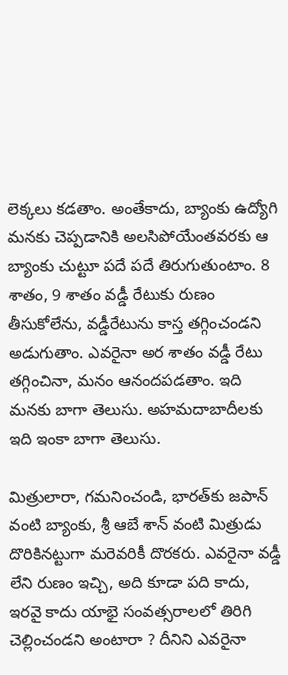లెక్క‌లు కడతాం. అంతేకాదు, బ్యాంకు ఉద్యోగి మ‌న‌కు చెప్ప‌డానికి అల‌సిపోయేంత‌వ‌ర‌కు ఆ బ్యాంకు చుట్టూ ప‌దే ప‌దే తిరుగుతుంటాం. 8 శాతం, 9 శాతం వ‌డ్డీ రేటుకు రుణం తీసుకోలేను, వ‌డ్డీరేటును కాస్త త‌గ్గించండ‌ని అడుగుతాం. ఎవ‌రైనా అర శాతం వ‌డ్డీ రేటు త‌గ్గించినా, మ‌నం ఆనంద‌ప‌డ‌తాం. ఇది మ‌న‌కు బాగా తెలుసు. అహమదాబాదీల‌కు ఇది ఇంకా బాగా తెలుసు.

మిత్రులారా, గ‌మ‌నించండి, భార‌త్‌కు జ‌పాన్ వంటి బ్యాంకు, శ్రీ ఆబే శాన్ వంటి మిత్రుడు దొరికిన‌ట్టుగా మ‌రెవ‌రికీ దొర‌క‌రు. ఎవ‌రైనా వ‌డ్డీ లేని రుణం ఇచ్చి, అది కూడా ప‌ది కాదు, ఇర‌వై కాదు యాభై సంవత్సరాలలో తిరిగి చెల్లించండ‌ని అంటారా ? దీనిని ఎవ‌రైనా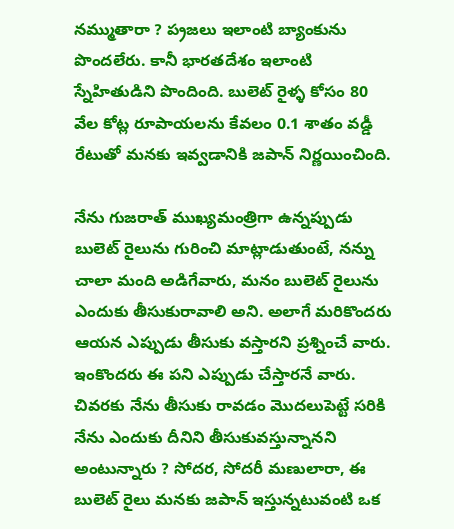న‌మ్ముతారా ? ప‌్ర‌జ‌లు ఇలాంటి బ్యాంకును పొంద‌లేరు. కానీ భారతదేశం ఇలాంటి స్నేహితుడిని పొందింది. బులెట్ రైళ్ళ కోసం 80 వేల కోట్ల రూపాయ‌ల‌ను కేవలం 0.1 శాతం వ‌డ్డీ రేటుతో మ‌న‌కు ఇవ్వ‌డానికి జ‌పాన్ నిర్ణ‌యించింది.

నేను గుజ‌రాత్ ముఖ్య‌మంత్రిగా ఉన్న‌ప్పుడు బులెట్ రైలును గురించి మాట్లాడుతుంటే, న‌న్ను చాలా మంది అడిగేవారు, మ‌నం బులెట్ రైలును ఎందుకు తీసుకురావాలి అని. అలాగే మ‌రికొంద‌రు ఆయ‌న ఎప్పుడు తీసుకు వ‌స్తార‌ని ప్ర‌శ్నించే వారు. ఇంకొంద‌రు ఈ ప‌ని ఎప్పుడు చేస్తార‌నే వారు. చివ‌ర‌కు నేను తీసుకు రావ‌డం మొద‌లుపెట్టే స‌రికి నేను ఎందుకు దీనిని తీసుకువ‌స్తున్నాన‌ని అంటున్నారు ? సోద‌ర‌, సోద‌రీ మ‌ణులారా, ఈ బులెట్ రైలు మ‌న‌కు జపాన్ ఇస్తున్నటువంటి ఒక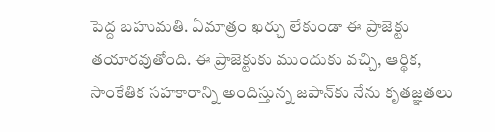పెద్ద బ‌హుమ‌తి. ఏమాత్రం ఖ‌ర్చు లేకుండా ఈ ప్రాజెక్టు త‌యారవుతోంది. ఈ ప్రాజెక్టుకు ముందుకు వ‌చ్చి, ఆర్థిక‌, సాంకేతిక స‌హ‌కారాన్ని అందిస్తున్న‌ జ‌పాన్‌కు నేను కృత‌జ్ఞ‌త‌లు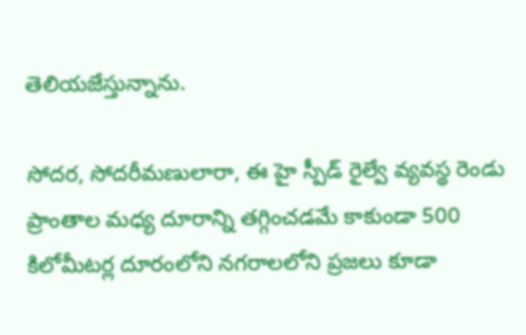తెలియ‌జేస్తున్నాను.

సోద‌ర‌, సోద‌రీమ‌ణులారా, ఈ హై స్పీడ్ రైల్వే వ్య‌వ‌స్థ రెండు ప్రాంతాల మ‌ధ్య దూరాన్ని త‌గ్గించ‌డ‌మే కాకుండా 500 కిలోమీట‌ర్ల దూరంలోని న‌గ‌రాల‌లోని ప్ర‌జ‌లు కూడా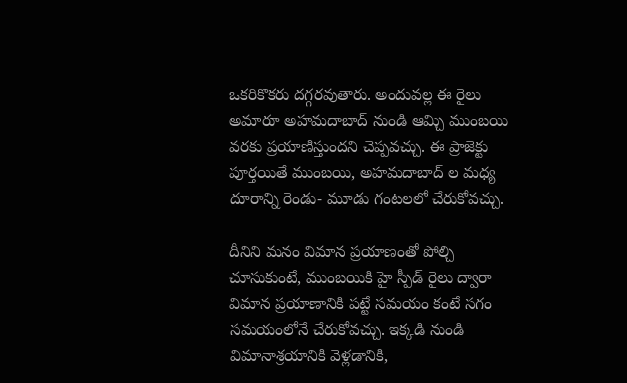ఒక‌రికొక‌రు ద‌గ్గ‌రవుతారు. అందువ‌ల్ల ఈ రైలు అమారూ అహమదాబాద్ నుండి ఆమ్చి ముంబయి వ‌ర‌కు ప్ర‌యాణిస్తుంద‌ని చెప్ప‌వ‌చ్చు. ఈ ప్రాజెక్టు పూర్త‌యితే ముంబయి, అహమదాబాద్ ల మ‌ధ్య దూరాన్ని రెండు- మూడు గంట‌ల‌లో చేరుకోవ‌చ్చు.

దీనిని మ‌నం విమాన‌ ప్ర‌యాణంతో పోల్చి చూసుకుంటే, ముంబయికి హై స్పీడ్ రైలు ద్వారా విమాన ప్ర‌యాణానికి ప‌ట్టే స‌మ‌యం కంటే సగం స‌మ‌యంలోనే చేరుకోవ‌చ్చు. ఇక్క‌డి నుండి విమానాశ్రయానికి వెళ్ల‌డానికి,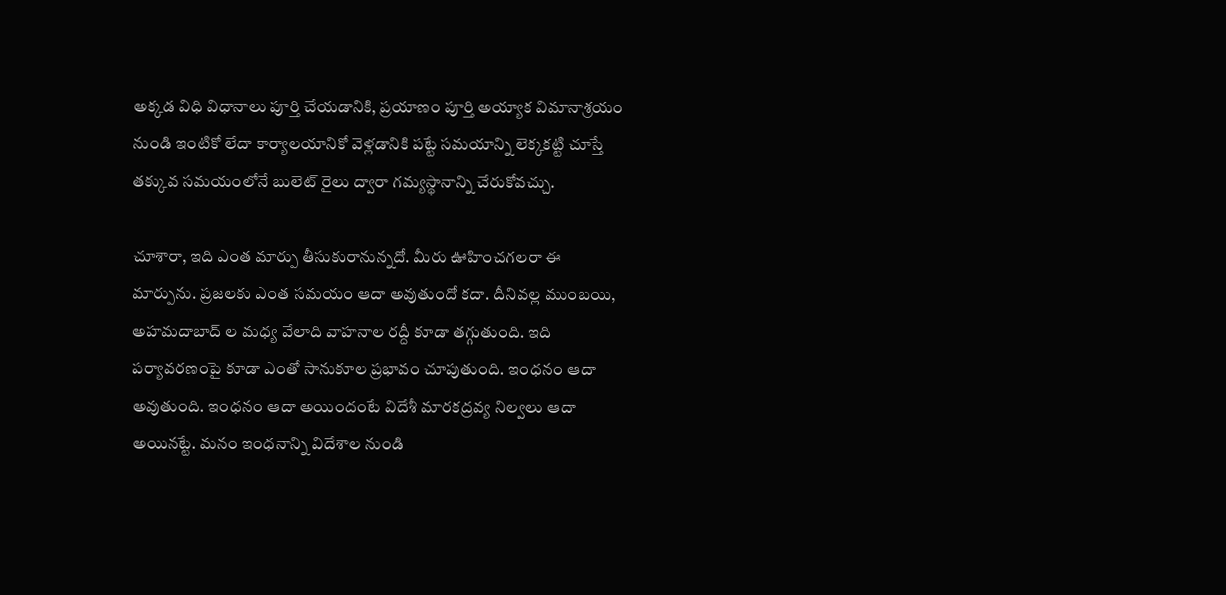అక్క‌డ విధి విధానాలు పూర్తి చేయ‌డానికి, ప్ర‌యాణం పూర్త‌ి అయ్యాక విమానాశ్రయం నుండి ఇంటికో లేదా కార్యాలయానికో వెళ్ల‌డానికి ప‌ట్టే స‌మ‌యాన్ని లెక్క‌క‌ట్టి చూస్తే త‌క్కువ స‌మ‌యంలోనే బులెట్ రైలు ద్వారా గ‌మ్య‌స్థానాన్ని చేరుకోవ‌చ్చు.

చూశారా, ఇది ఎంత మార్పు తీసుకురానున్న‌దో. మీరు ఊహించ‌గ‌ల‌రా ఈ మార్పును. ప్ర‌జ‌ల‌కు ఎంత స‌మ‌యం ఆదా అవుతుందో క‌దా. దీనివ‌ల్ల ముంబయి, అహమదాబాద్ ల మ‌ధ్య వేలాది వాహ‌నాల ర‌ద్దీ కూడా త‌గ్గుతుంది. ఇది ప‌ర్యావ‌ర‌ణంపై కూడా ఎంతో సానుకూల ప్ర‌భావం చూపుతుంది. ఇంధ‌నం ఆదా అవుతుంది. ఇంధ‌నం ఆదా అయిందంటే విదేశీ మార‌క‌ద్ర‌వ్య నిల్వ‌లు ఆదా అయిన‌ట్టే. మ‌నం ఇంధ‌నాన్ని విదేశాల నుండి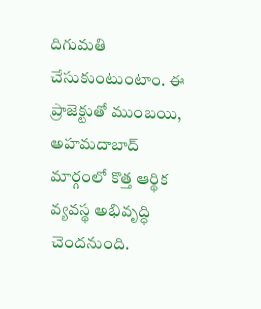దిగుమ‌తి చేసుకుంటుంటాం. ఈ ప్రాజెక్టుతో ముంబయి, అహమదాబాద్ మార్గంలో కొత్త ఆర్థిక వ్య‌వ‌స్థ అభివృద్ధి చెంద‌నుంది.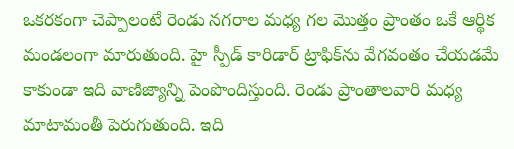ఒక‌ర‌కంగా చెప్పాలంటే రెండు న‌గ‌రాల మ‌ధ్య గ‌ల మొత్తం ప్రాంతం ఒకే ఆర్థిక మండలంగా మారుతుంది. హై స్పీడ్ కారిడార్ ట్రాఫిక్‌ను వేగ‌వంతం చేయ‌డ‌మే కాకుండా ఇది వాణిజ్యాన్ని పెంపొందిస్తుంది. రెండు ప్రాంతాలవారి మ‌ధ్య మాటామంతీ పెరుగుతుంది. ఇది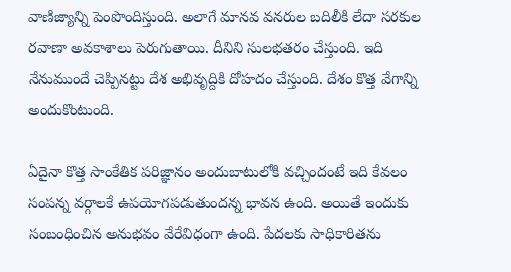వాణిజ్యాన్ని పెంపొందిస్తుంది. అలాగే మాన‌వ వ‌న‌రుల బ‌దిలీకి లేదా స‌ర‌కుల ర‌వాణా అవ‌కాశాలు పెరుగుతాయి. దీనిని సుల‌భ‌త‌రం చేస్తుంది. ఇది నేనుముందే చెప్పిన‌ట్టు దేశ అభివృద్దికి దోహ‌దం చేస్తుంది. దేశం కొత్త వేగాన్ని అందుకొంటుంది.

ఏదైనా కొత్త సాంకేతిక ప‌రిజ్ఞానం అందుబాటులోకి వ‌చ్చిందంటే ఇది కేవ‌లం సంప‌న్న వ‌ర్గాల‌కే ఉప‌యోగ‌పడుతుంద‌న్న భావ‌న ఉంది. అయితే ఇందుకు సంబంధించిన అనుభ‌వం వేరేవిధంగా ఉంది. పేద‌ల‌కు సాధికారితను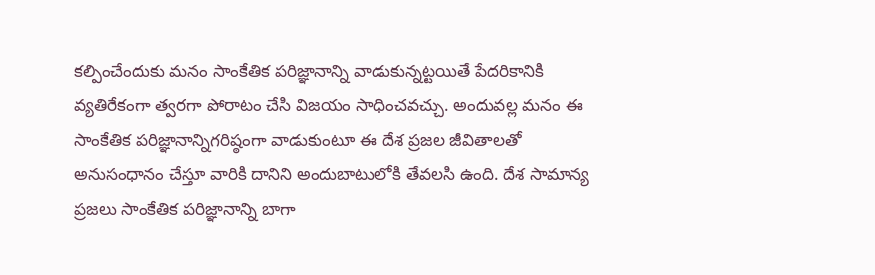క‌ల్పించేందుకు మ‌నం సాంకేతిక ప‌రిజ్ఞానాన్ని వాడుకున్న‌ట్ట‌యితే పేద‌రికానికి వ్య‌తిరేకంగా త్వ‌ర‌గా పోరాటం చేసి విజ‌యం సాధించ‌వ‌చ్చు. అందువ‌ల్ల మ‌నం ఈ సాంకేతిక ప‌రిజ్ఞానాన్నిగ‌రిష్ఠంగా వాడుకుంటూ ఈ దేశ ప్ర‌జ‌ల జీవితాల‌తో అనుసంధానం చేస్తూ వారికి దానిని అందుబాటులోకి తేవ‌ల‌సి ఉంది. దేశ సామాన్య ప్ర‌జ‌లు సాంకేతిక ప‌రిజ్ఞానాన్ని బాగా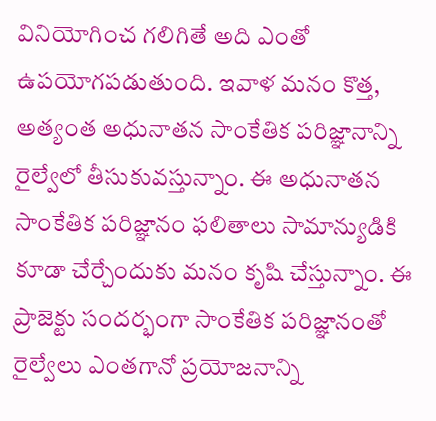వినియోగించ గ‌లిగితే అది ఎంతో ఉప‌యోగ‌ప‌డుతుంది. ఇవాళ మ‌నం కొత్త‌, అత్యంత అధునాత‌న సాంకేతిక ప‌రిజ్ఞానాన్ని రైల్వేలో తీసుకువ‌స్తున్నాం. ఈ అధునాత‌న సాంకేతిక ప‌రిజ్ఞానం ఫ‌లితాలు సామాన్యుడికి కూడా చేర్చేందుకు మనం కృషి చేస్తున్నాం. ఈ ప్రాజెక్టు సంద‌ర్భంగా సాంకేతిక ప‌రిజ్ఞానంతో రైల్వేలు ఎంతగానో ప్ర‌యోజ‌నాన్ని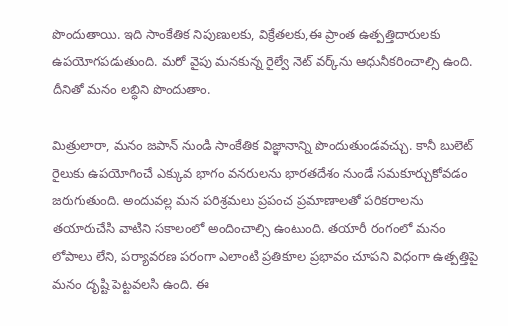పొందుతాయి. ఇది సాంకేతిక నిపుణులకు, విక్రేతలకు,ఈ ప్రాంత ఉత్ప‌త్తిదారుల‌కు ఉప‌యోగ‌ప‌డుతుంది. మ‌రో వైపు మ‌న‌కున్న రైల్వే నెట్ వ‌ర్క్‌ను ఆధునీక‌రించాల్సి ఉంది. దీనితో మ‌నం ల‌బ్ధిని పొందుతాం.

మిత్రులారా, మ‌నం జ‌పాన్‌ నుండి సాంకేతిక విజ్ఞానాన్ని పొందుతుండ‌వ‌చ్చు. కానీ బులెట్ రైలుకు ఉప‌యోగించే ఎక్కువ‌ భాగం వ‌న‌రులను భార‌త‌దేశం నుండే స‌మ‌కూర్చుకోవ‌డం జ‌రుగుతుంది. అందువ‌ల్ల మ‌న ప‌రిశ్ర‌మలు ప్ర‌పంచ ప్ర‌మాణాల‌తో ప‌రిక‌రాల‌ను త‌యారుచేసి వాటిని స‌కాలంలో అందించాల్సి ఉంటుంది. త‌యారీ రంగంలో మ‌నం లోపాలు లేని, ప‌ర్యావ‌ర‌ణ ప‌రంగా ఎలాంటి ప్ర‌తికూల‌ ప్ర‌భావం చూప‌ని విధంగా ఉత్ప‌త్తిపై మ‌నం దృష్టి పెట్ట‌వ‌ల‌సి ఉంది. ఈ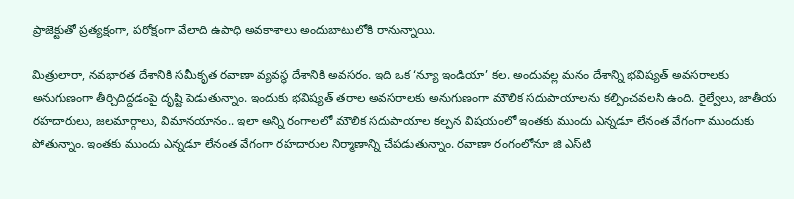ప్రాజెక్టుతో ప్ర‌త్య‌క్షంగా, ప‌రోక్షంగా వేలాది ఉపాధి అవ‌కాశాలు అందుబాటులోకి రానున్నాయి.

మిత్రులారా, న‌వ‌భార‌త దేశానికి స‌మీకృత ర‌వాణా వ్య‌వ‌స్థ దేశానికి అవ‌స‌రం. ఇది ఒక ‘న్యూ ఇండియా’ క‌ల‌. అందువ‌ల్ల మనం దేశాన్ని భ‌విష్య‌త్ అవ‌స‌రాల‌కు అనుగుణంగా తీర్చిదిద్ద‌డంపై దృష్టి పెడుతున్నాం. ఇందుకు భ‌విష్య‌త్ త‌రాల అవ‌స‌రాల‌కు అనుగుణంగా మౌలిక స‌దుపాయాల‌ను క‌ల్పించ‌వ‌ల‌సి ఉంది. రైల్వేలు, జాతీయ ర‌హ‌దారులు, జ‌ల‌మార్గాలు, విమాన‌యానం.. ఇలా అన్ని రంగాల‌లో మౌలిక స‌దుపాయాల క‌ల్ప‌న విష‌యంలో ఇంత‌కు ముందు ఎన్న‌డూ లేనంత వేగంగా ముందుకు పోతున్నాం. ఇంత‌కు ముందు ఎన్న‌డూ లేనంత వేగంగా రహదారుల నిర్మాణాన్ని చేప‌డుతున్నాం. ర‌వాణా రంగంలోనూ జి ఎస్‌టి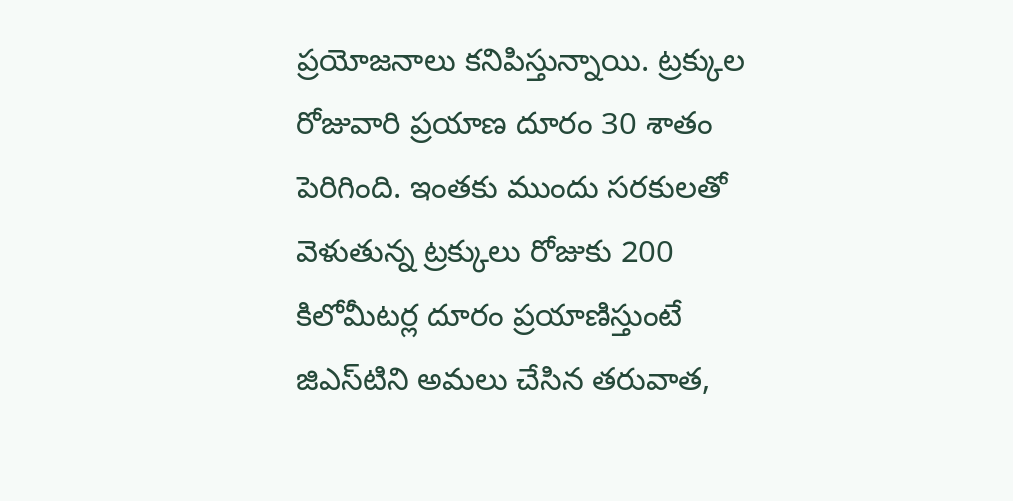ప్ర‌యోజ‌నాలు క‌నిపిస్తున్నాయి. ట్ర‌క్కుల రోజువారి ప్ర‌యాణ దూరం 30 శాతం పెరిగింది. ఇంత‌కు ముందు స‌ర‌కుల‌తో వెళుతున్న ట్ర‌క్కులు రోజుకు 200 కిలోమీట‌ర్ల దూరం ప్ర‌యాణిస్తుంటే జిఎస్‌టిని అమ‌లు చేసిన త‌రువాత,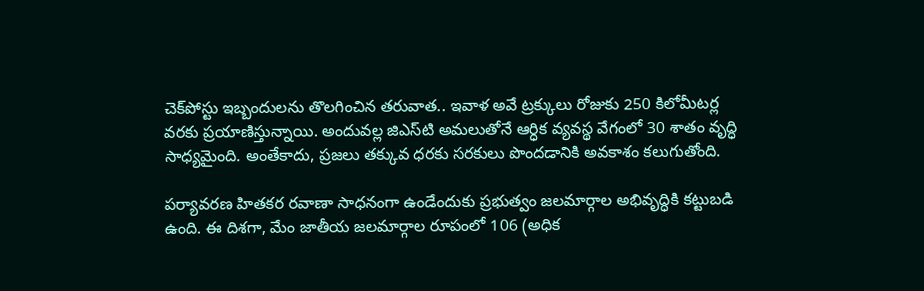చెక్‌పోస్టు ఇబ్బందుల‌ను తొల‌గించిన త‌రువాత.. ఇవాళ అవే ట్ర‌క్కులు రోజుకు 250 కిలోమీట‌ర్ల వ‌ర‌కు ప్ర‌యాణిస్తున్నాయి. అందువ‌ల్ల జిఎస్‌టి అమ‌లుతోనే ఆర్ధిక వ్య‌వ‌స్థ‌ వేగంలో 30 శాతం వృద్ధి సాధ్య‌మైంది. అంతేకాదు, ప్ర‌జ‌లు త‌క్కువ ధ‌ర‌కు స‌ర‌కులు పొంద‌డానికి అవ‌కాశం క‌లుగుతోంది.

ప‌ర్యావ‌ర‌ణ హిత‌క‌ర ర‌వాణా సాధ‌నంగా ఉండేందుకు ప్ర‌భుత్వం జ‌ల‌మార్గాల అభివృద్ధికి క‌ట్టుబ‌డి ఉంది. ఈ దిశ‌గా, మేం జాతీయ జ‌ల‌మార్గాల రూపంలో 106 (అధిక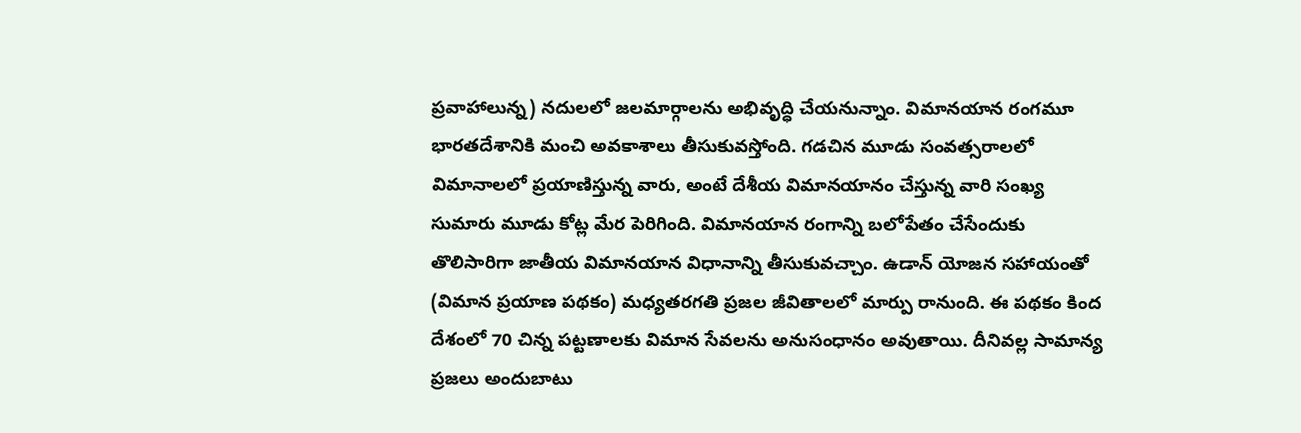ప్రవాహాలున్న) న‌దుల‌లో జ‌ల‌మార్గాల‌ను అభివృద్ధి చేయ‌నున్నాం. విమాన‌యాన రంగమూ భార‌త‌దేశానికి మంచి అవ‌కాశాలు తీసుకువస్తోంది. గ‌డ‌చిన మూడు సంవ‌త్స‌రాల‌లో విమానాల‌లో ప్ర‌యాణిస్తున్న‌ వారు, అంటే దేశీయ విమానయానం చేస్తున్న‌ వారి సంఖ్య సుమారు మూడు కోట్ల మేర పెరిగింది. విమాన‌యాన రంగాన్ని బ‌లోపేతం చేసేందుకు తొలిసారిగా జాతీయ విమాన‌యాన విధానాన్ని తీసుకువచ్చాం. ఉడాన్‌ యోజ‌న స‌హాయంతో (విమాన ప్ర‌యాణ ప‌థ‌కం) మ‌ధ్య‌త‌ర‌గ‌తి ప్ర‌జ‌ల జీవితాల‌లో మార్పు రానుంది. ఈ ప‌థ‌కం కింద దేశంలో 70 చిన్న ప‌ట్ట‌ణాల‌కు విమాన సేవ‌ల‌ను అనుసంధానం అవుతాయి. దీనివ‌ల్ల సామాన్య ప్ర‌జ‌లు అందుబాటు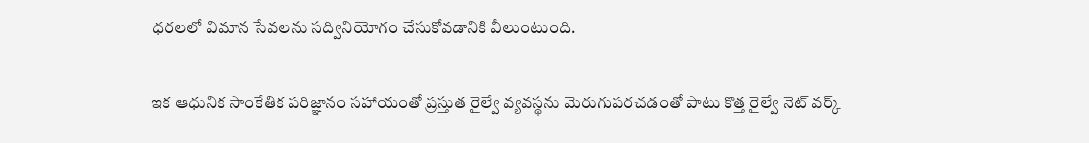ధ‌ర‌లలో విమాన సేవ‌ల‌ను స‌ద్వినియోగం చేసుకోవ‌డానికి వీలుంటుంది.

ఇక ఆధునిక సాంకేతిక ప‌రిజ్ఞానం స‌హాయంతో ప్ర‌స్తుత రైల్వే వ్య‌వ‌స్థ‌ను మెరుగుప‌ర‌చ‌డంతో పాటు కొత్త రైల్వే నెట్ వ‌ర్క్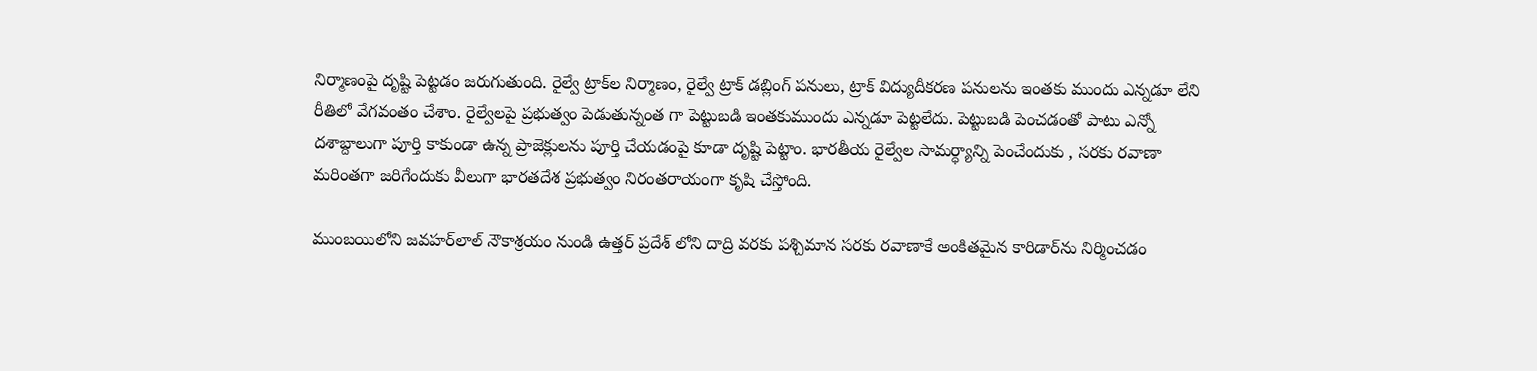నిర్మాణంపై దృష్టి పెట్ట‌డం జ‌రుగుతుంది. రైల్వే ట్రాక్‌ల నిర్మాణం, రైల్వే ట్రాక్ డ‌బ్లింగ్ ప‌నులు, ట్రాక్ విద్యుదీక‌ర‌ణ‌ ప‌నుల‌ను ఇంత‌కు ముందు ఎన్న‌డూ లేని రీతిలో వేగ‌వంతం చేశాం. రైల్వేల‌పై ప్ర‌భుత్వం పెడుతున్నంత గా పెట్టుబ‌డి ఇంత‌కుముందు ఎన్న‌డూ పెట్ట‌లేదు. పెట్టుబ‌డి పెంచ‌డంతో పాటు ఎన్నో ద‌శాబ్దాలుగా పూర్తి కాకుండా ఉన్న ప్రాజెక్లులను పూర్తి చేయ‌డంపై కూడా దృష్టి పెట్టాం. భార‌తీయ రైల్వేల సామ‌ర్ధ్యాన్ని పెంచేందుకు , స‌ర‌కు ర‌వాణా మ‌రింతగా జ‌రిగేందుకు వీలుగా భార‌తదేశ ప్ర‌భుత్వం నిరంత‌రాయంగా కృషి చేస్తోంది.

ముంబయిలోని జ‌వ‌హ‌ర్‌లాల్ నౌకాశ్రయం నుండి ఉత్త‌ర్ ప్ర‌దేశ్‌ లోని దాద్రి వ‌ర‌కు ప‌శ్చిమాన స‌ర‌కు ర‌వాణాకే అంకిత‌మైన కారిడార్‌ను నిర్మించ‌డం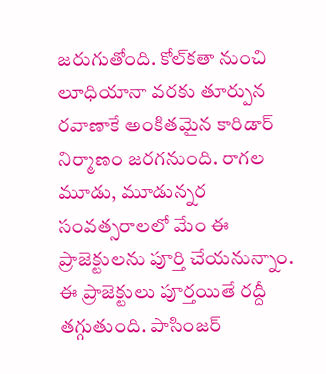జ‌రుగుతోంది. కోల్‌క‌తా నుంచి లూధియానా వ‌ర‌కు తూర్పున ర‌వాణాకే అంకిత‌మైన కారిడార్ నిర్మాణం జ‌ర‌గ‌నుంది. రాగ‌ల మూడు, మూడున్న‌ర సంవ‌త్స‌రాల‌లో మేం ఈ ప్రాజెక్టుల‌ను పూర్తి చేయ‌నున్నాం. ఈ ప్రాజెక్టులు పూర్త‌యితే ర‌ద్దీ త‌గ్గుతుంది. పాసింజ‌ర్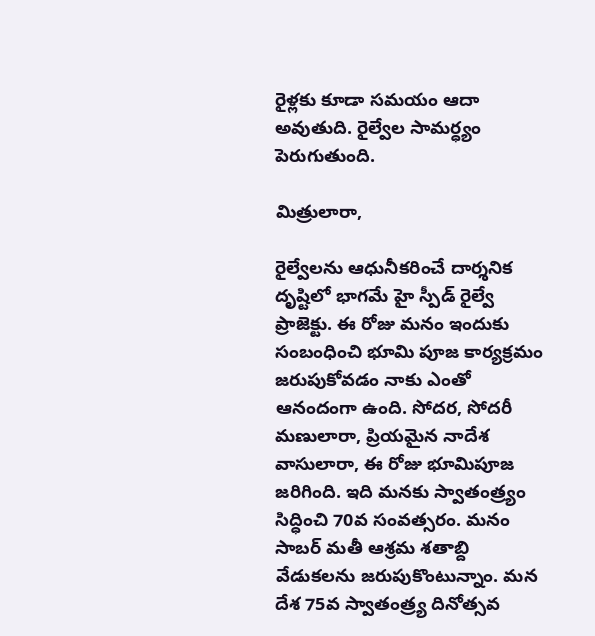రైళ్ల‌కు కూడా స‌మ‌యం ఆదా అవుతుది. రైల్వేల సామ‌ర్ధ్యం పెరుగుతుంది.

మిత్రులారా,

రైల్వేల‌ను ఆధునీక‌రించే దార్శ‌నిక దృష్టిలో భాగ‌మే హై స్పీడ్ రైల్వే ప్రాజెక్టు. ఈ రోజు మ‌నం ఇందుకు సంబంధించి భూమి పూజ కార్య‌క్ర‌మం జ‌రుపుకోవ‌డం నాకు ఎంతో ఆనందంగా ఉంది. సోద‌ర‌, సోద‌రీ మ‌ణులారా, ప్రియ‌మైన నాదేశ వాసులారా, ఈ రోజు భూమిపూజ జ‌రిగింది. ఇది మనకు స్వాతంత్ర్యం సిద్ధించి 70వ సంవ‌త్స‌రం. మ‌నం సాబర్ మతీ ఆశ్ర‌మ శ‌తాబ్ది వేడుక‌లను జ‌రుపుకొంటున్నాం. మ‌న దేశ 75వ స్వాతంత్ర్య దినోత్స‌వ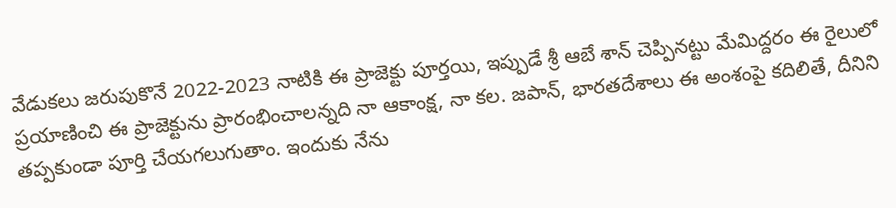వేడుక‌లు జ‌రుపుకొనే 2022-2023 నాటికి ఈ ప్రాజెక్టు పూర్త‌యి, ఇప్పుడే శ్రీ ఆబే శాన్ చెప్పిన‌ట్టు మేమిద్దరం ఈ రైలులో ప్ర‌యాణించి ఈ ప్రాజెక్టును ప్రారంభించాల‌న్న‌ది నా ఆకాంక్ష‌, నా క‌ల‌. జ‌పాన్, భారతదేశాలు ఈ అంశంపై క‌దిలితే, దీనిని త‌ప్ప‌కుండా పూర్తి చేయ‌గ‌లుగుతాం. ఇందుకు నేను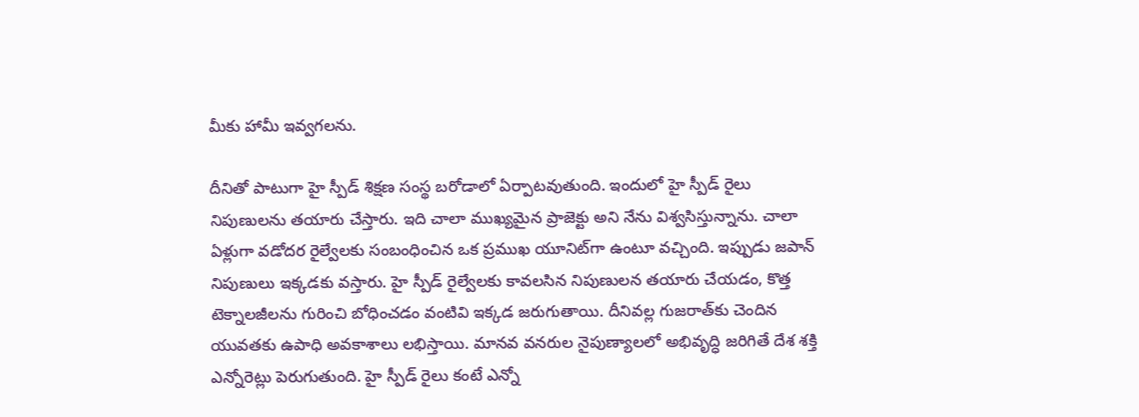మీకు హామీ ఇవ్వ‌గ‌ల‌ను.

దీనితో పాటుగా హై స్పీడ్ శిక్ష‌ణ‌ సంస్థ బ‌రోడాలో ఏర్పాట‌వుతుంది. ఇందులో హై స్పీడ్ రైలు నిపుణుల‌ను త‌యారు చేస్తారు. ఇది చాలా ముఖ్య‌మైన ప్రాజెక్టు అని నేను విశ్వ‌సిస్తున్నాను. చాలా ఏళ్లుగా వ‌డోద‌ర రైల్వేల‌కు సంబంధించిన ఒక ప్ర‌ముఖ యూనిట్‌గా ఉంటూ వ‌చ్చింది. ఇప్ప‌ుడు జ‌పాన్ నిపుణులు ఇక్క‌డ‌కు వ‌స్తారు. హై స్పీడ్ రైల్వేల‌కు కావ‌ల‌సిన నిపుణులన త‌యారు చేయ‌డం, కొత్త టెక్నాల‌జీలను గురించి బోధించ‌డం వంటివి ఇక్క‌డ జ‌రుగుతాయి. దీనివ‌ల్ల గుజ‌రాత్‌కు చెందిన యువ‌త‌కు ఉపాధి అవ‌కాశాలు ల‌భిస్తాయి. మాన‌వ వ‌న‌రుల నైపుణ్యాల‌లో అభివృద్ధి జ‌రిగితే దేశ శ‌క్తి ఎన్నోరెట్లు పెరుగుతుంది. హై స్పీడ్ రైలు కంటే ఎన్నో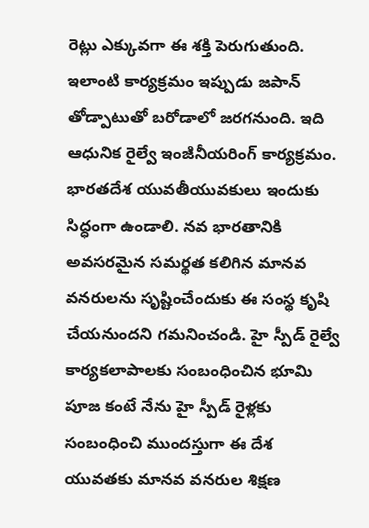రెట్లు ఎక్కువ‌గా ఈ శ‌క్తి పెరుగుతుంది. ఇలాంటి కార్య‌క్ర‌మం ఇప్పుడు జ‌పాన్ తోడ్పాటుతో బ‌రోడాలో జ‌ర‌గ‌నుంది. ఇది ఆధునిక రైల్వే ఇంజ‌ినీయరింగ్ కార్య‌క్ర‌మం. భార‌త‌దేశ యువ‌తీయువకులు ఇందుకు సిద్ధంగా ఉండాలి. న‌వ‌ భార‌తానికి అవ‌స‌ర‌మైన స‌మ‌ర్థ‌త కలిగిన మాన‌వ వ‌న‌రుల‌ను సృష్టించేందుకు ఈ సంస్థ కృషి చేయ‌నుంద‌ని గ‌మ‌నించండి. హై స్పీడ్ రైల్వే కార్య‌క‌లాపాల‌కు సంబంధించిన భూమి పూజ కంటే నేను హై స్పీడ్‌ రైళ్ల‌కు సంబంధించి ముంద‌స్తుగా ఈ దేశ యువ‌త‌కు మాన‌వ వ‌న‌రుల శిక్ష‌ణ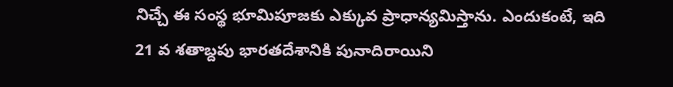నిచ్చే ఈ సంస్థ భూమిపూజకు ఎక్కువ ప్రాధాన్య‌మిస్తాను. ఎందుకంటే, ఇది 21 వ శ‌తాబ్ద‌పు భార‌త‌దేశానికి పునాదిరాయిని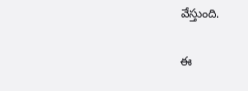వేస్తుంది.

ఈ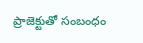ప్రాజెక్టుతో సంబంధం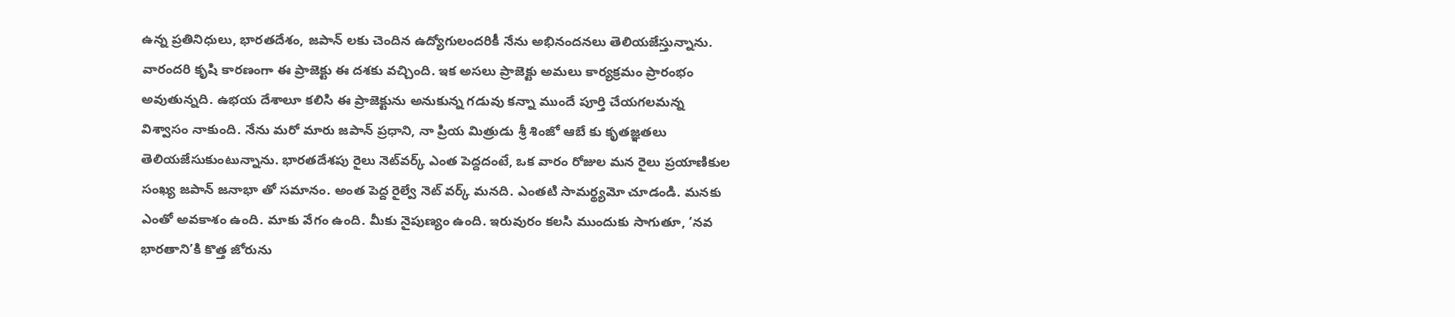ఉన్న ప్ర‌తినిధులు, భార‌తదేశం, జ‌పాన్ ల‌కు చెందిన ఉద్యోగులంద‌రికీ నేను అభినంద‌న‌లు తెలియ‌జేస్తున్నాను. వారంద‌రి కృషి కార‌ణంగా ఈ ప్రాజెక్టు ఈ ద‌శ‌కు వ‌చ్చింది. ఇక అస‌లు ప్రాజెక్టు అమ‌లు కార్య‌క్ర‌మం ప్రారంభం అవుతున్న‌ది. ఉభ‌య‌ దేశాలూ క‌లిసి ఈ ప్రాజెక్టును అనుకున్న గ‌డువు క‌న్నా ముందే పూర్తి చేయ‌గ‌ల‌మ‌న్న విశ్వాసం నాకుంది. నేను మ‌రో మారు జ‌పాన్ ప్ర‌ధాని, నా ప్రియ‌ మిత్రుడు శ్రీ శింజో ఆబే కు కృత‌జ్ఞ‌త‌లు తెలియ‌జేసుకుంటున్నాను. భార‌త‌దేశ‌పు రైలు నెట్‌వ‌ర్క్ ఎంత పెద్ద‌దంటే, ఒక వారం రోజుల మ‌న రైలు ప్ర‌యాణికుల సంఖ్య‌ జ‌పాన్ జ‌నాభా తో స‌మానం. అంత పెద్ద రైల్వే నెట్ వ‌ర్క్ మ‌న‌ది. ఎంత‌టి సామ‌ర్థ్యమో చూడండి. మ‌నకు ఎంతో అవ‌కాశం ఉంది. మాకు వేగం ఉంది. మీకు నైపుణ్యం ఉంది. ఇరువురం క‌ల‌సి ముందుకు సాగుతూ, ‘న‌వ భార‌తాని’కి కొత్త జోరును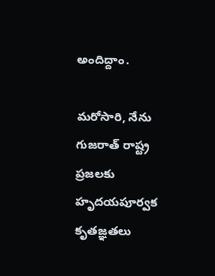అందిద్దాం.

మ‌రోసారి, నేను గుజ‌రాత్ రాష్ట్ర ప్ర‌జ‌ల‌కు హృద‌య‌పూర్వ‌క కృత‌జ్ఞ‌త‌లు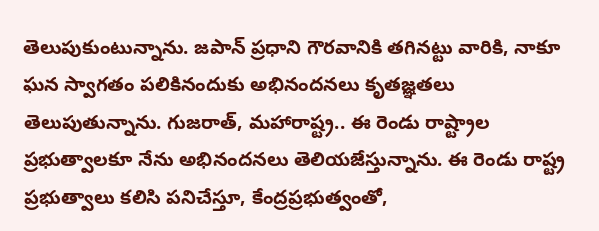తెలుపుకుంటున్నాను. జ‌పాన్ ప్ర‌ధాని గౌర‌వానికి త‌గిన‌ట్టు వారికి, నాకూ ఘ‌న స్వాగ‌తం ప‌లికినందుకు అభినంద‌న‌లు కృత‌జ్ఞ‌త‌లు తెలుపుతున్నాను. గుజ‌రాత్‌, మ‌హారాష్ట్ర.. ఈ రెండు రాష్ట్రాల ప్ర‌భుత్వాల‌కూ నేను అభినంద‌న‌లు తెలియ‌జేస్తున్నాను. ఈ రెండు రాష్ట్ర‌ ప్ర‌భుత్వాలు క‌లిసి ప‌నిచేస్తూ, కేంద్ర‌ప్ర‌భుత్వంతో,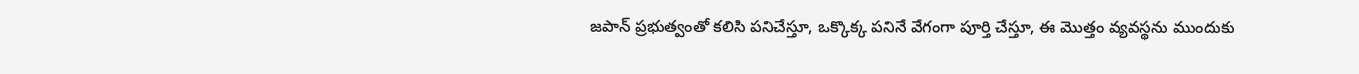జ‌పాన్ ప్ర‌భుత్వంతో క‌లిసి ప‌నిచేస్తూ, ఒక్కొక్క ప‌నినే వేగంగా పూర్తి చేస్తూ, ఈ మొత్తం వ్య‌వ‌స్థ‌ను ముందుకు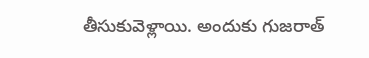తీసుకువెళ్లాయి. అందుకు గుజ‌రాత్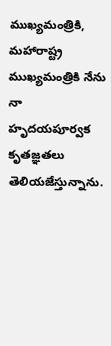ముఖ్య‌మంత్రికి, మహారాష్ట్ర ముఖ్య‌మంత్రికి నేను
నా హృద‌య‌పూర్వ‌క కృత‌జ్ఞ‌త‌లు తెలియ‌జేస్తున్నాను.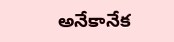అనేకానేక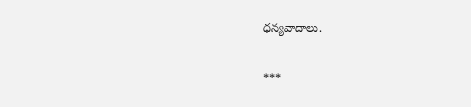ధ‌న్య‌వాదాలు.

***